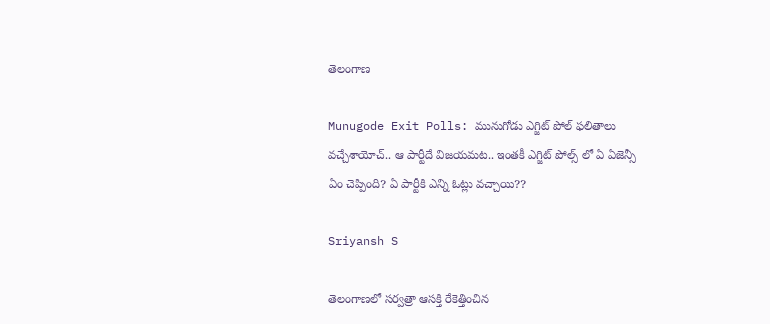తెలంగాణ

Munugode Exit Polls: మునుగోడు ఎగ్జిట్ పోల్ ఫలితాలు వచ్చేశాయోచ్.. ఆ పార్టీదే విజయమట.. ఇంతకీ ఎగ్జిట్ పోల్స్ లో ఏ ఏజెన్సీ ఏం చెప్పింది? ఏ పార్టీకి ఎన్ని ఓట్లు వచ్చాయి??

Sriyansh S

తెలంగాణలో సర్వత్రా ఆసక్తి రేకెత్తించిన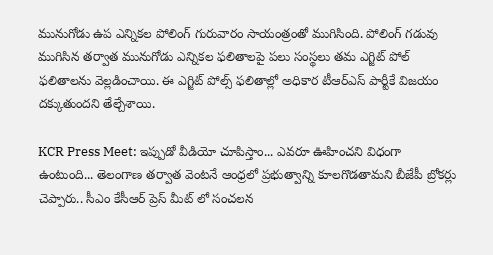మునుగోడు ఉప ఎన్నికల పోలింగ్ గురువారం సాయంత్రంతో ముగిసింది. పోలింగ్ గడువు ముగిసిన తర్వాత మునుగోడు ఎన్నికల ఫలితాలపై పలు సంస్థలు తమ ఎగ్జిట్ పోల్ ఫలితాలను వెల్లడించాయి. ఈ ఎగ్జిట్ పోల్స్ ఫలితాల్లో అధికార టీఆర్ఎస్ పార్టీకే విజయం దక్కుతుందని తేల్చేశాయి.

KCR Press Meet: ఇప్పుడో వీడియో చూపిస్తాం... ఎవరూ ఊహించని విధంగా ఉంటుంది... తెలంగాణ తర్వాత వెంటనే ఆంధ్రలో ప్రభుత్వాన్ని కూలగొడతామని బీజేపీ బ్రోకర్లు చెప్పారు.. సీఎం కేసీఆర్ ప్రెస్ మీట్ లో సంచలన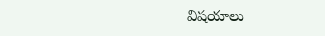విషయాలు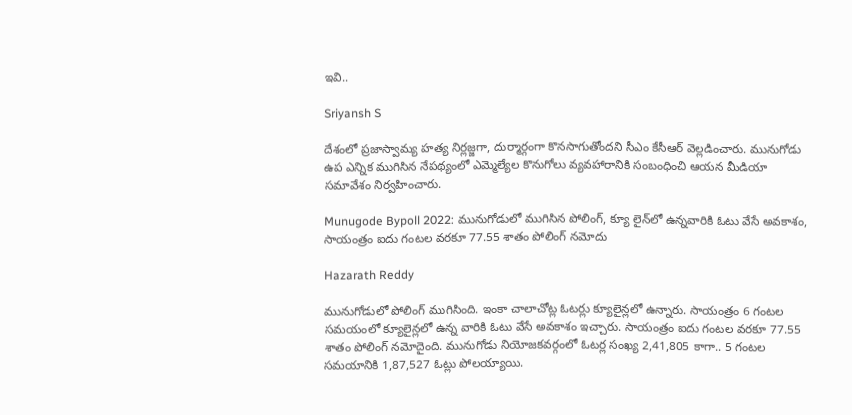ఇవి..

Sriyansh S

దేశంలో ప్రజాస్వామ్య హత్య నిర్లజ్జగా, దుర్మార్గంగా కొనసాగుతోందని సీఎం కేసీఆర్ వెల్లడించారు. మునుగోడు ఉప ఎన్నిక ముగిసిన నేపథ్యంలో ఎమ్మెల్యేల కొనుగోలు వ్యవహారానికి సంబంధించి ఆయన మీడియా సమావేశం నిర్వహించారు.

Munugode Bypoll 2022: మునుగోడులో ముగిసిన పోలింగ్, క్యూ లైన్‌లో ఉన్నవారికి ఓటు వేసే అవకాశం, సాయంత్రం ఐదు గంటల వరకూ 77.55 శాతం పోలింగ్‌ నమోదు

Hazarath Reddy

మునుగోడులో పోలింగ్‌ ముగిసింది. ఇంకా చాలాచోట్ల ఓటర్లు క్యూలైన్లలో ఉన్నారు. సాయంత్రం 6 గంటల సమయంలో క్యూలైన్లలో ఉన్న వారికి ఓటు వేసే అవకాశం ఇచ్చారు. సాయంత్రం ఐదు గంటల వరకూ 77.55 శాతం పోలింగ్‌ నమోదైంది. మునుగోడు నియోజకవర్గంలో ఓటర్ల సంఖ్య 2,41,805 కాగా.. 5 గంటల సమయానికి 1,87,527 ఓట్లు పోలయ్యాయి.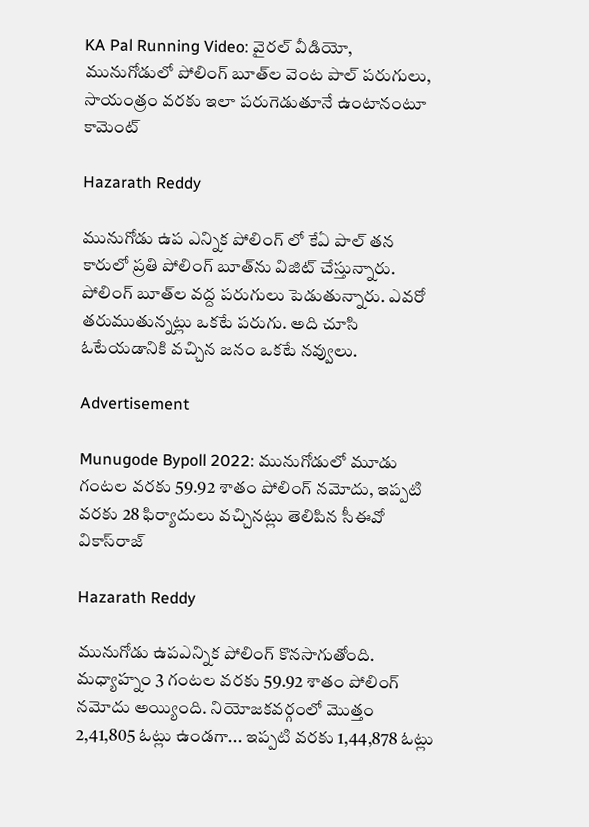KA Pal Running Video: వైరల్ వీడియో, మునుగోడులో పోలింగ్‌ బూత్‌ల వెంట పాల్ పరుగులు, సాయంత్రం వరకు ఇలా పరుగెడుతూనే ఉంటానంటూ కామెంట్

Hazarath Reddy

మునుగోడు ఉప ఎన్నిక పోలింగ్‌ లో కేఏ పాల్‌ తన కారులో ప్రతి పోలింగ్‌ బూత్‌ను విజిట్‌ చేస్తున్నారు. పోలింగ్‌ బూత్‌ల వద్ద పరుగులు పెడుతున్నారు. ఎవరో తరుముతున్నట్లు ఒకటే పరుగు. అది చూసి ఓటేయడానికి వచ్చిన జనం ఒకటే నవ్వులు.

Advertisement

Munugode Bypoll 2022: మునుగోడులో మూడు గంటల వరకు 59.92 శాతం పోలింగ్ నమోదు, ఇప్పటి వరకు 28 ఫిర్యాదులు వచ్చినట్లు తెలిపిన సీఈవో వికాస్‌రాజ్‌

Hazarath Reddy

మునుగోడు ఉపఎన్నిక పోలింగ్ కొనసాగుతోంది. మధ్యాహ్నం 3 గంటల వరకు 59.92 శాతం పోలింగ్ నమోదు అయ్యింది. నియోజకవర్గంలో మొత్తం 2,41,805 ఓట్లు ఉండగా... ఇప్పటి వరకు 1,44,878 ఓట్లు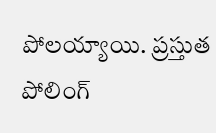పోలయ్యాయి. ప్రస్తుత పోలింగ్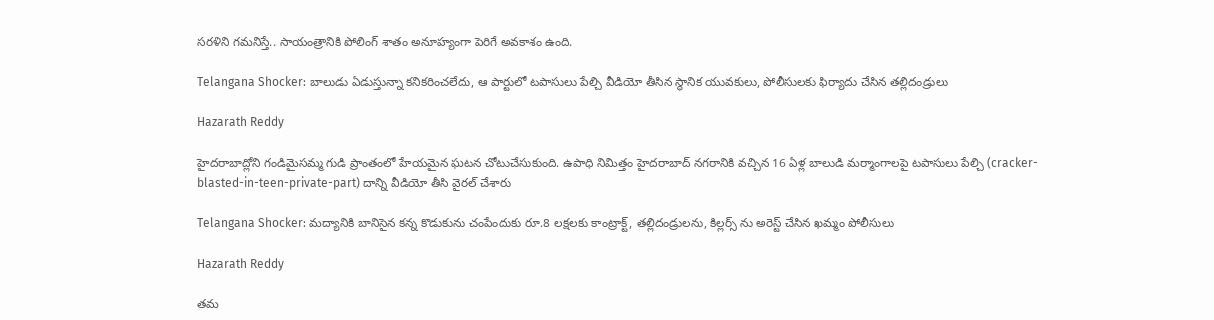సరళిని గమనిస్తే.. సాయంత్రానికి పోలింగ్ శాతం అనూహ్యంగా పెరిగే అవకాశం ఉంది.

Telangana Shocker: బాలుడు ఏడుస్తున్నా కనికరించలేదు, ఆ పార్టులో టపాసులు పేల్చి వీడియో తీసిన స్థానిక యువకులు, పోలీసులకు ఫిర్యాదు చేసిన తల్లిదండ్రులు

Hazarath Reddy

హైదరాబాద్లోని గండిమైసమ్మ గుడి ప్రాంతంలో హేయమైన ఘటన చోటుచేసుకుంది. ఉపాధి నిమిత్తం హైదరాబాద్‌ నగరానికి వచ్చిన 16 ఏళ్ల బాలుడి మర్మాంగాలపై టపాసులు పేల్చి (cracker-blasted-in-teen-private-part) దాన్ని వీడియో తీసి వైరల్‌ చేశారు

Telangana Shocker: మద్యానికి బానిసైన కన్న కొడుకును చంపేందుకు రూ.8 లక్షలకు కాంట్రాక్ట్, తల్లిదండ్రులను, కిల్లర్స్ ను అరెస్ట్ చేసిన ఖమ్మం పోలీసులు

Hazarath Reddy

తమ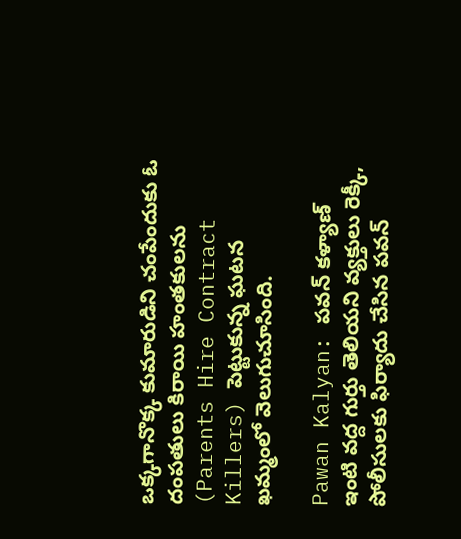ఒక్కగానొక్క కుమారుడిని చంపేందుకు ఓ దంపతులు కిరాయి హంతకులను (Parents Hire Contract Killers) పెట్టుకున్న ఘటన ఖమ్మంలో వెలుగుచూసింది.

Pawan Kalyan: పవన్ కళ్యాణ్ ఇంటి వద్ద గుర్తు తెలియని వ్యక్తులు రెక్కీ, పోలీసులకు ఫిర్యాదు చేసిన పవన్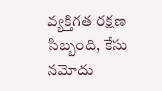వ్యక్తిగత రక్షణ సిబ్బంది, కేసు నమోదు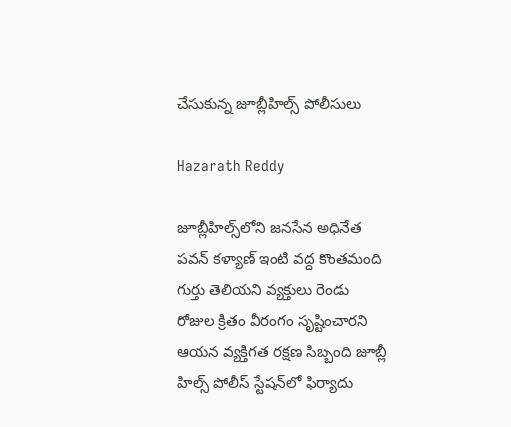చేసుకున్న జూబ్లీహిల్స్ పోలీసులు

Hazarath Reddy

జూబ్లీ‌హిల్స్‌లోని జనసేన అధినేత పవన్ కళ్యాణ్ ఇంటి వద్ద కొంతమంది గుర్తు తెలియని వ్యక్తులు రెండు రోజుల క్రితం వీరంగం సృష్టించారని ఆయన వ్యక్తిగత రక్షణ సిబ్బంది జూబ్లీ హిల్స్ పోలీస్ స్టేషన్‌లో ఫిర్యాదు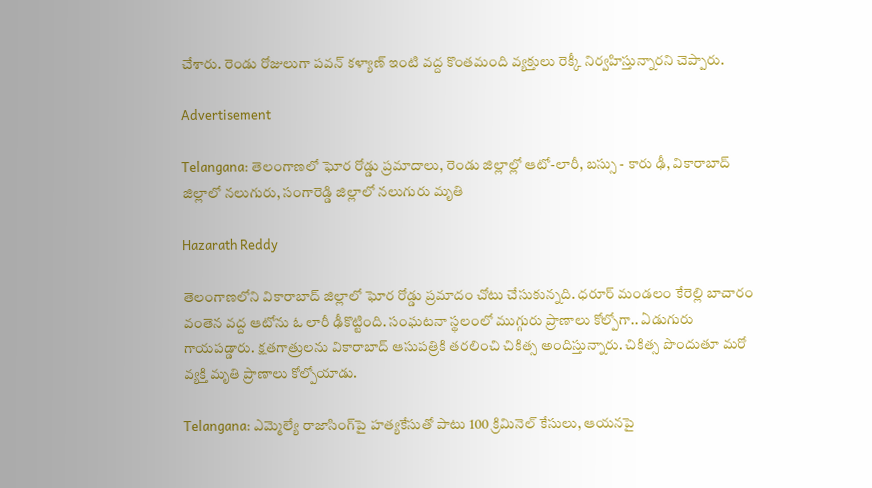చేశారు. రెండు రోజులుగా పవన్ కళ్యాణ్ ఇంటి వద్ద కొంతమంది వ్యక్తులు రెక్కీ నిర్వహిస్తున్నారని చెప్పారు.

Advertisement

Telangana: తెలంగాణలో ఘోర రోడ్డు ప్రమాదాలు, రెండు జిల్లాల్లో ఆటో-లారీ, బస్సు - కారు ఢీ, వికారాబాద్ జిల్లాలో నలుగురు, సంగారెడ్డి జిల్లాలో నలుగురు మృతి

Hazarath Reddy

తెలంగాణలోని వికారాబాద్‌ జిల్లాలో ఘోర రోడ్డు ప్రమాదం చోటు చేసుకున్నది. ధరూర్ మండలం కేరెల్లి బాచారం వంతెన వద్ద ఆటోను ఓ లారీ ఢీకొట్టింది. సంఘటనా స్థలంలో ముగ్గురు ప్రాణాలు కోల్పోగా.. ఏడుగురు గాయపడ్డారు. క్షతగాత్రులను వికారాబాద్‌ ఆసుపత్రికి తరలించి చికిత్స అందిస్తున్నారు. చికిత్స పొందుతూ మరో వ్యక్తి మృతి ప్రాణాలు కోల్పోయాడు.

Telangana: ఎమ్మెల్యే రాజాసింగ్‌పై హత్యకేసుతో పాటు 100 క్రిమినెల్ కేసులు, ఆయనపై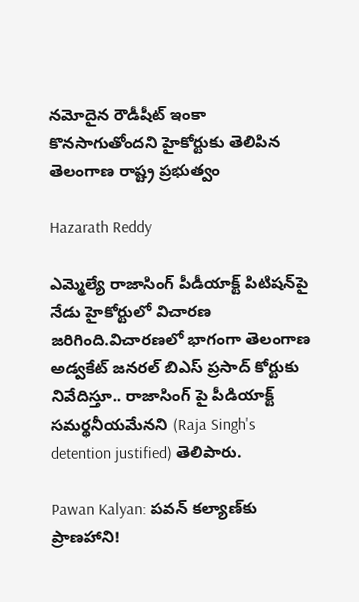నమోదైన రౌడీషీట్‌ ఇంకా కొనసాగుతోందని హైకోర్టుకు తెలిపిన తెలంగాణ రాష్ట్ర ప్రభుత్వం

Hazarath Reddy

ఎమ్మెల్యే రాజాసింగ్ పీడీయాక్ట్ పిటిషన్‌పై నేడు హైకోర్టులో విచారణ జరిగింది.విచారణలో భాగంగా తెలంగాణ అడ్వకేట్ జనరల్ బిఎస్ ప్రసాద్ కోర్టుకు నివేదిస్తూ.. రాజాసింగ్ పై పీడియాక్ట్ సమర్థనీయమేనని (Raja Singh's detention justified) తెలిపారు.

Pawan Kalyan: పవన్ కల్యాణ్‌కు ప్రాణహాని!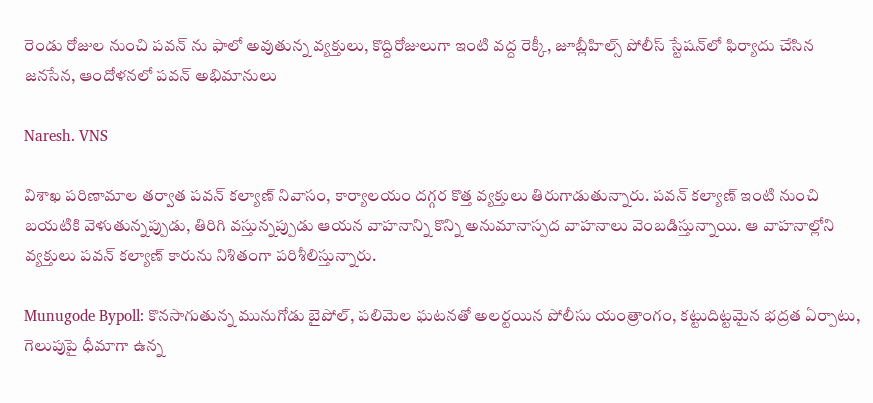రెండు రోజుల నుంచి పవన్ ను ఫాలో అవుతున్న వ్యక్తులు, కొద్దిరోజులుగా ఇంటి వద్ద రెక్కీ, జూబ్లీహిల్స్ పోలీస్‌ స్టేషన్‌లో ఫిర్యాదు చేసిన జనసేన, ఆందోళనలో పవన్ అభిమానులు

Naresh. VNS

విశాఖ పరిణామాల తర్వాత పవన్ కల్యాణ్ నివాసం, కార్యాలయం దగ్గర కొత్త వ్యక్తులు తిరుగాడుతున్నారు. పవన్ కల్యాణ్ ఇంటి నుంచి బయటికి వెళుతున్నప్పుడు, తిరిగి వస్తున్నప్పుడు ఆయన వాహనాన్ని కొన్ని అనుమానాస్పద వాహనాలు వెంబడిస్తున్నాయి. ఆ వాహనాల్లోని వ్యక్తులు పవన్ కల్యాణ్ కారును నిశితంగా పరిశీలిస్తున్నారు.

Munugode Bypoll: కొనసాగుతున్న మునుగోడు బైపోల్, పలిమెల ఘటనతో అలర్టయిన పోలీసు యంత్రాంగం, కట్టుదిట్టమైన భద్రత ఏర్పాటు, గెలుపుపై ధీమాగా ఉన్న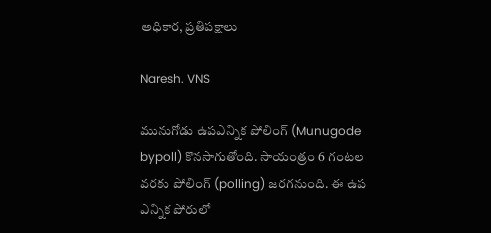అధికార, ప్రతిపక్షాలు

Naresh. VNS

మునుగోడు ఉపఎన్నిక పోలింగ్ (Munugode bypoll) కొనసాగుతోంది. సాయంత్రం 6 గంటల వరకు పోలింగ్ (polling) జరగనుంది. ఈ ఉప ఎన్నిక పోరులో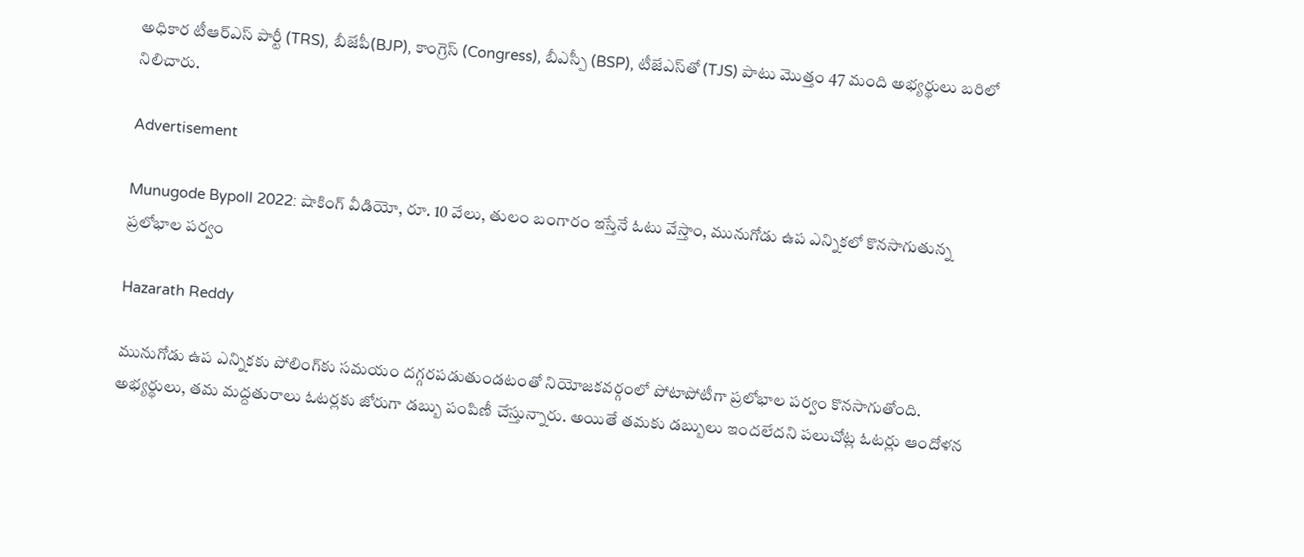అధికార టీఆర్ఎస్ పార్టీ (TRS), బీజేపీ(BJP), కాంగ్రెస్ (Congress), బీఎస్పీ (BSP), టీజేఎస్‌తో (TJS) పాటు మొత్తం 47 మంది అభ్యర్థులు బరిలో నిలిచారు.

Advertisement

Munugode Bypoll 2022: షాకింగ్ వీడియో, రూ. 10 వేలు, తులం బంగారం ఇస్తేనే ఓటు వేస్తాం, మునుగోడు ఉప ఎన్నికలో కొనసాగుతున్న ప్రలోభాల పర్వం

Hazarath Reddy

మునుగోడు ఉప ఎన్నికకు పోలింగ్‌కు సమయం దగ్గరపడుతుండటంతో నియోజకవర్గంలో పోటాపోటీగా ప్రలోభాల పర్వం కొనసాగుతోంది. అభ్యర్థులు, తమ మద్దతురాలు ఓటర్లకు జోరుగా డబ్బు పంపిణీ చేస్తున్నారు. అయితే తమకు డబ్బులు ఇందలేదని పలుచోట్ల ఓటర్లు ఆందోళన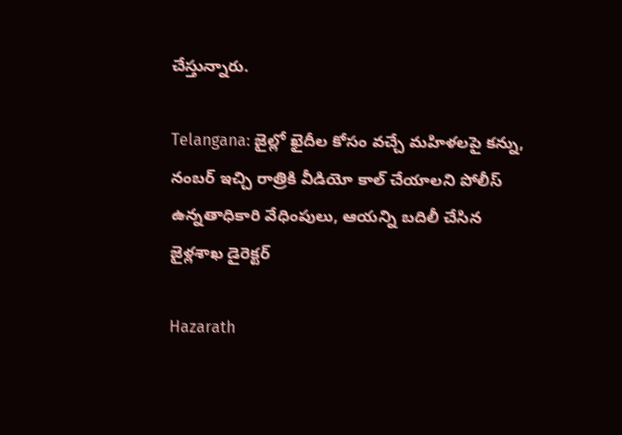చేస్తున్నారు.

Telangana: జైల్లో ఖైదీల కోసం వచ్చే మహిళలపై కన్ను, నంబర్ ఇచ్చి రాత్రికి వీడియో కాల్ చేయాలని పోలీస్ ఉన్నతాధికారి వేధింపులు, ఆయన్ని బదిలీ చేసిన జైళ్లశాఖ డైరెక్టర్

Hazarath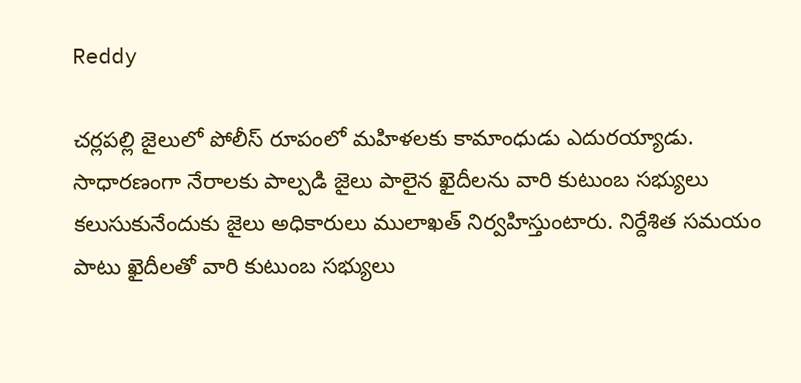Reddy

చర్లపల్లి జైలులో పోలీస్ రూపంలో మహిళలకు కామాంధుడు ఎదురయ్యాడు. సాధారణంగా నేరాలకు పాల్పడి జైలు పాలైన ఖైదీలను వారి కుటుంబ సభ్యులు కలుసుకునేందుకు జైలు అధికారులు ములాఖత్ నిర్వహిస్తుంటారు. నిర్దేశిత సమయం పాటు ఖైదీలతో వారి కుటుంబ సభ్యులు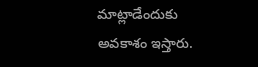మాట్లాడేందుకు అవకాశం ఇస్తారు.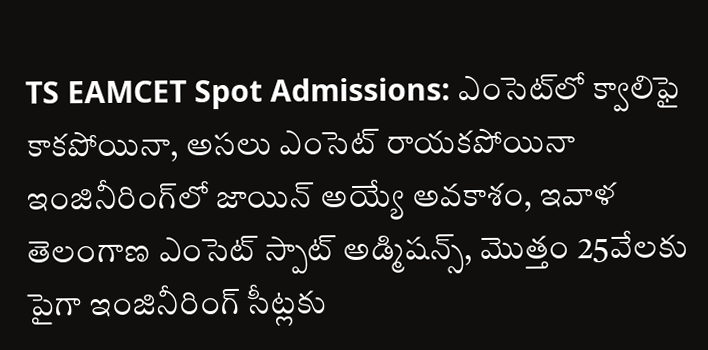TS EAMCET Spot Admissions: ఎంసెట్‌లో క్వాలిఫై కాకపోయినా, అసలు ఎంసెట్ రాయకపోయినా ఇంజినీరింగ్‌లో జాయిన్‌ అయ్యే అవకాశం, ఇవాళ తెలంగాణ ఎంసెట్ స్పాట్ అడ్మిషన్స్, మొత్తం 25వేలకు పైగా ఇంజినీరింగ్ సీట్లకు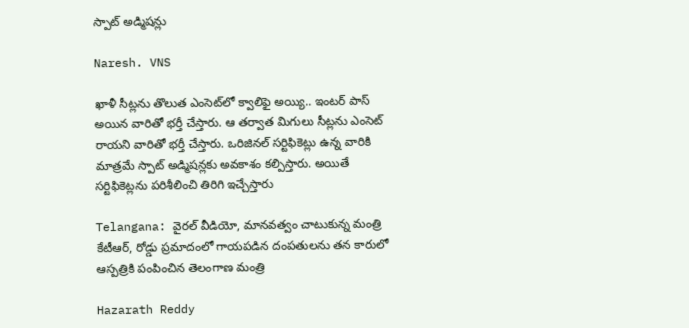స్పాట్‌ అడ్మిషన్లు

Naresh. VNS

ఖాళీ సీట్లను తొలుత ఎంసె‌ట్‌లో క్వాలిఫై అయ్యి.. ఇంటర్‌ పాస్‌ అయిన వారితో భర్తీ‌ చే‌స్తారు. ఆ తర్వాత మిగులు సీట్లను ఎంసెట్‌ రాయని వారితో భర్తీ చేస్తారు. ఒరి‌జి‌నల్‌ సర్టి‌ఫి‌కెట్లు ఉన్న వారికి మాత్రమే స్పాట్‌ అడ్మి‌ష‌న్లకు అవ‌కాశం కల్పి‌స్తారు. అయితే సర్టి‌ఫి‌కెట్లను పరి‌శీ‌లించి తిరిగి ఇచ్చే‌స్తారు

Telangana: వైరల్ వీడియో, మానవత్వం చాటుకున్న మంత్రి కేటీఆర్, రోడ్డు ప్రమాదంలో గాయపడిన దంపతులను తన కారులో ఆస్పత్రికి పంపించిన తెలంగాణ మంత్రి

Hazarath Reddy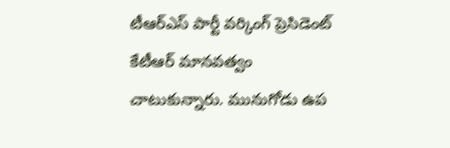టీఆర్ఎస్ పార్టీ వ‌ర్కింగ్ ప్రెసిడెంట్ కేటీఆర్ మాన‌వ‌త్వం చాటుకున్నారు. మునుగోడు ఉప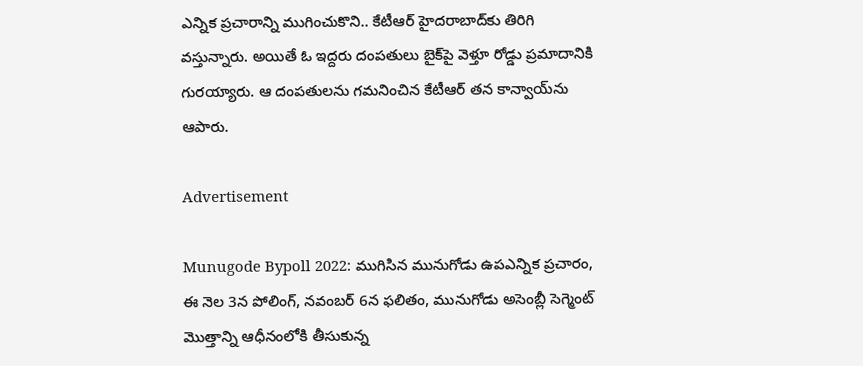ఎన్నిక ప్ర‌చారాన్ని ముగించుకొని.. కేటీఆర్ హైద‌రాబాద్‌కు తిరిగి వ‌స్తున్నారు. అయితే ఓ ఇద్ద‌రు దంప‌తులు బైక్‌పై వెళ్తూ రోడ్డు ప్ర‌మాదానికి గుర‌య్యారు. ఆ దంప‌తుల‌ను గ‌మ‌నించిన కేటీఆర్ త‌న కాన్వాయ్‌ను ఆపారు.

Advertisement

Munugode Bypoll 2022: ముగిసిన మునుగోడు ఉపఎన్నిక ప్రచారం, ఈ నెల 3న పోలింగ్, నవంబర్ 6న ఫలితం, మునుగోడు అసెంబ్లీ సెగ్మెంట్ మొత్తాన్ని ఆధీనంలోకి తీసుకున్న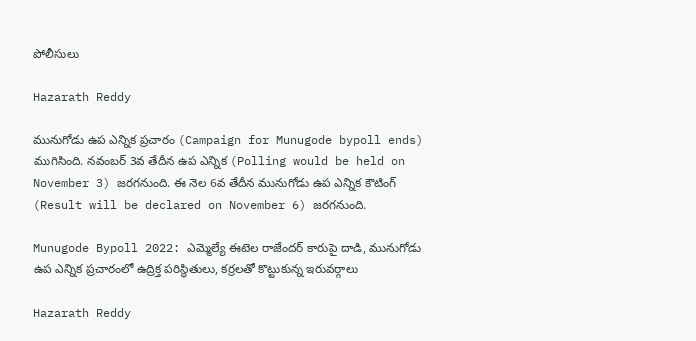పోలీసులు

Hazarath Reddy

మునుగోడు ఉప ఎన్నిక ప్రచారం (Campaign for Munugode bypoll ends) ముగిసింది. నవంబర్ 3వ తేదీన ఉప ఎన్నిక (Polling would be held on November 3) జరగనుంది. ఈ నెల 6వ తేదీన మునుగోడు ఉప ఎన్నిక కౌటింగ్‌ (Result will be declared on November 6) జరగనుంది.

Munugode Bypoll 2022: ఎమ్మెల్యే ఈటెల రాజేందర్ కారుపై దాడి, మునుగోడు ఉప ఎన్నిక ప్రచారంలో ఉద్రిక్త పరిస్థితులు, కర్రలతో కొట్టుకున్న ఇరువర్గాలు

Hazarath Reddy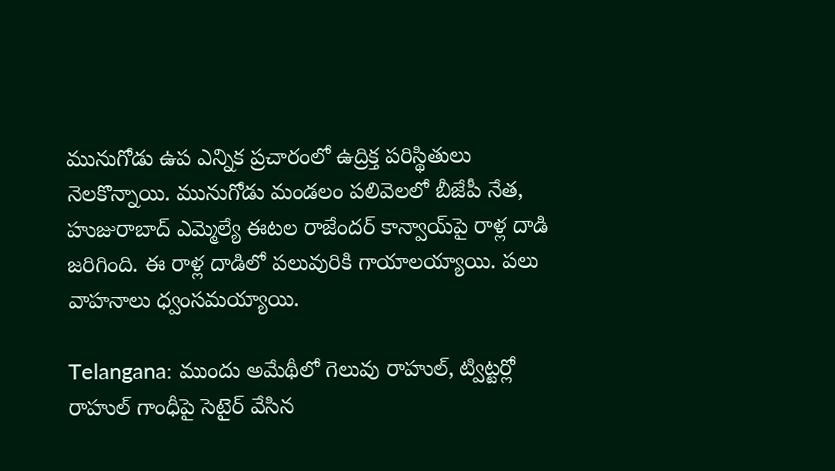మునుగోడు ఉప ఎన్నిక ప్రచారంలో ఉద్రిక్త పరిస్థితులు నెలకొన్నాయి. మునుగోడు మండలం పలివెలలో బీజేపీ నేత, హుజురాబాద్‌ ఎమ్మెల్యే ఈటల రాజేందర్‌ కాన్వాయ్‌పై రాళ్ల దాడి జరిగింది. ఈ రాళ్ల దాడిలో పలువురికి గాయాలయ్యాయి. పలు వాహనాలు ధ్వంసమయ్యాయి.

Telangana: ముందు అమేథీలో గెలువు రాహుల్, ట్విట్టర్లో రాహుల్ గాంధీపై సెటైర్ వేసిన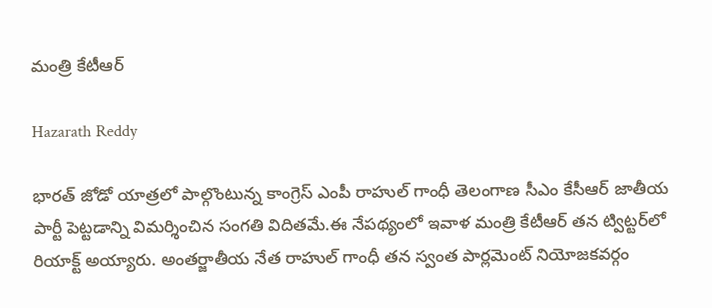మంత్రి కేటీఆర్

Hazarath Reddy

భార‌త్ జోడో యాత్ర‌లో పాల్గొంటున్న కాంగ్రెస్ ఎంపీ రాహుల్ గాంధీ తెలంగాణ సీఎం కేసీఆర్ జాతీయ పార్టీ పెట్ట‌డాన్ని విమ‌ర్శించిన సంగతి విదితమే.ఈ నేప‌థ్యంలో ఇవాళ మంత్రి కేటీఆర్ త‌న ట్విట్ట‌ర్‌లో రియాక్ట్ అయ్యారు. అంతర్జాతీయ నేత రాహుల్ గాంధీ త‌న స్వంత పార్ల‌మెంట్ నియోజ‌క‌వ‌ర్గం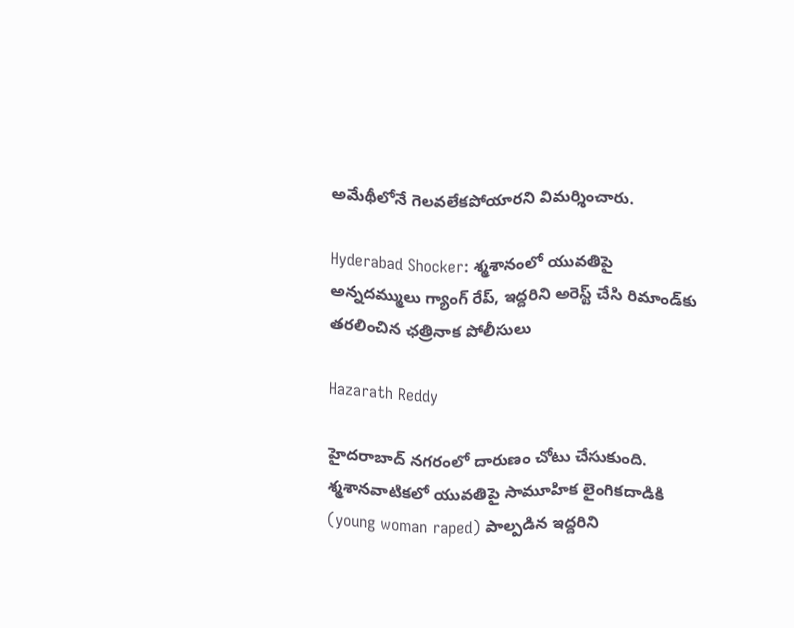అమేథీలోనే గెల‌వ‌లేక‌పోయార‌ని విమ‌ర్శించారు.

Hyderabad Shocker: శ్మశానంలో యువతిపై అన్నదమ్ములు గ్యాంగ్ రేప్, ఇద్దరిని అరెస్ట్‌ చేసి రిమాండ్‌కు తరలించిన ఛత్రినాక పోలీసులు

Hazarath Reddy

హైదరాబాద్ నగరంలో దారుణం చోటు చేసుకుంది. శ్మశానవాటికలో యువతిపై సామూహిక లైంగికదాడికి (young woman raped) పాల్పడిన ఇద్దరిని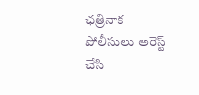ఛత్రినాక పోలీసులు అరెస్ట్‌ చేసి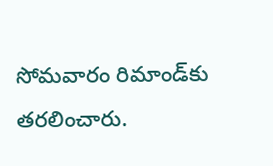సోమవారం రిమాండ్‌కు తరలించారు.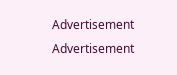Advertisement
Advertisement